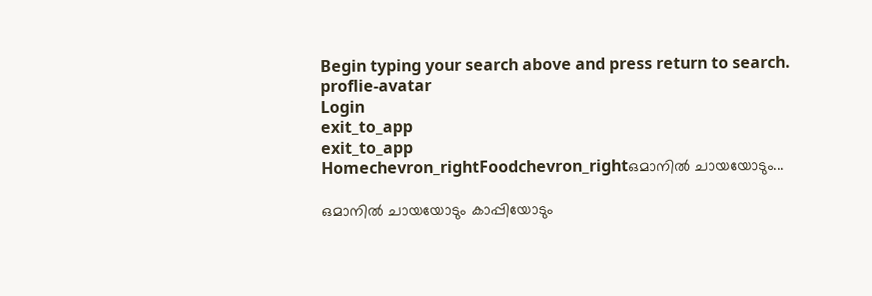Begin typing your search above and press return to search.
proflie-avatar
Login
exit_to_app
exit_to_app
Homechevron_rightFoodchevron_rightഒമാനിൽ ചായയോടും...

ഒമാനിൽ ചായയോടും കാപ്പിയോടും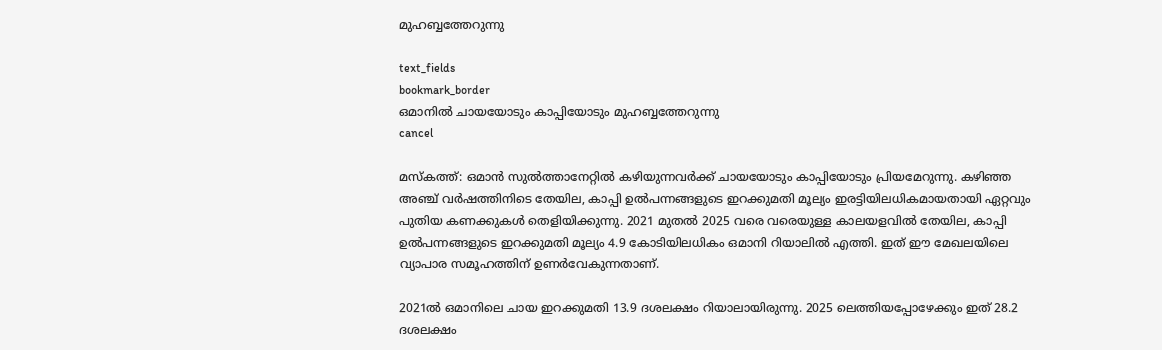മുഹബ്ബത്തേറുന്നു

text_fields
bookmark_border
ഒമാനിൽ ചായയോടും കാപ്പിയോടും മുഹബ്ബത്തേറുന്നു
cancel

മസ്കത്ത്: ഒമാൻ സുൽത്താനേറ്റിൽ കഴിയുന്നവർക്ക് ചായയോടും കാപ്പിയോടും പ്രിയമേറുന്നു. കഴിഞ്ഞ അഞ്ച് വർഷത്തിനിടെ തേയില, കാപ്പി ഉൽപന്നങ്ങളുടെ ഇറക്കുമതി മൂല്യം ഇരട്ടിയിലധികമായതായി ഏറ്റവും പുതിയ കണക്കുകൾ തെളിയിക്കുന്നു. 2021 മുതൽ 2025 വരെ വരെയുള്ള കാലയളവിൽ തേയില, കാപ്പി ഉൽപന്നങ്ങളുടെ ഇറക്കുമതി മൂല്യം 4.9 കോടിയിലധികം ഒമാനി റിയാലിൽ എത്തി. ഇത് ഈ മേഖലയിലെ വ്യാപാര സമൂഹത്തിന് ഉണർവേകുന്നതാണ്.

2021ൽ ഒമാനിലെ ചായ ഇറക്കുമതി 13.9 ദശലക്ഷം റിയാലായിരുന്നു. 2025 ലെത്തിയപ്പോഴേക്കും ഇത് 28.2 ദശലക്ഷം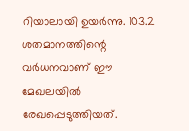റിയാലായി ഉയർന്നു. 103.2 ശതമാനത്തിന്റെ വർധനവാണ് ഈ മേഖലയിൽ രേഖപ്പെടുത്തിയത്.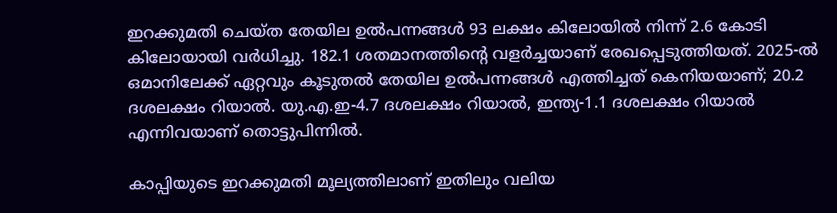ഇറക്കുമതി ചെയ്ത തേയില ഉൽപന്നങ്ങൾ 93 ലക്ഷം കിലോയിൽ നിന്ന് 2.6 കോടി കിലോയായി വർധിച്ചു. 182.1 ശതമാനത്തിന്റെ വളർച്ചയാണ് രേഖപ്പെടുത്തിയത്. 2025-ൽ ഒമാനിലേക്ക് ഏറ്റവും കൂടുതൽ തേയില ഉൽപന്നങ്ങൾ എത്തിച്ചത് കെനിയയാണ്; 20.2 ദശലക്ഷം റിയാൽ. യു.എ.ഇ-4.7 ദശലക്ഷം റിയാൽ, ഇന്ത്യ-1.1 ദശലക്ഷം റിയാൽ എന്നിവയാണ് തൊട്ടുപിന്നിൽ.

കാപ്പിയുടെ ഇറക്കുമതി മൂല്യത്തിലാണ് ഇതിലും വലിയ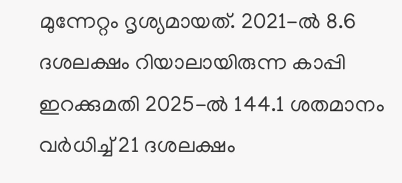മുന്നേറ്റം ദൃശ്യമായത്. 2021-ൽ 8.6 ദശലക്ഷം റിയാലായിരുന്ന കാപ്പി ഇറക്കുമതി 2025-ൽ 144.1 ശതമാനം വർധിച്ച് 21 ദശലക്ഷം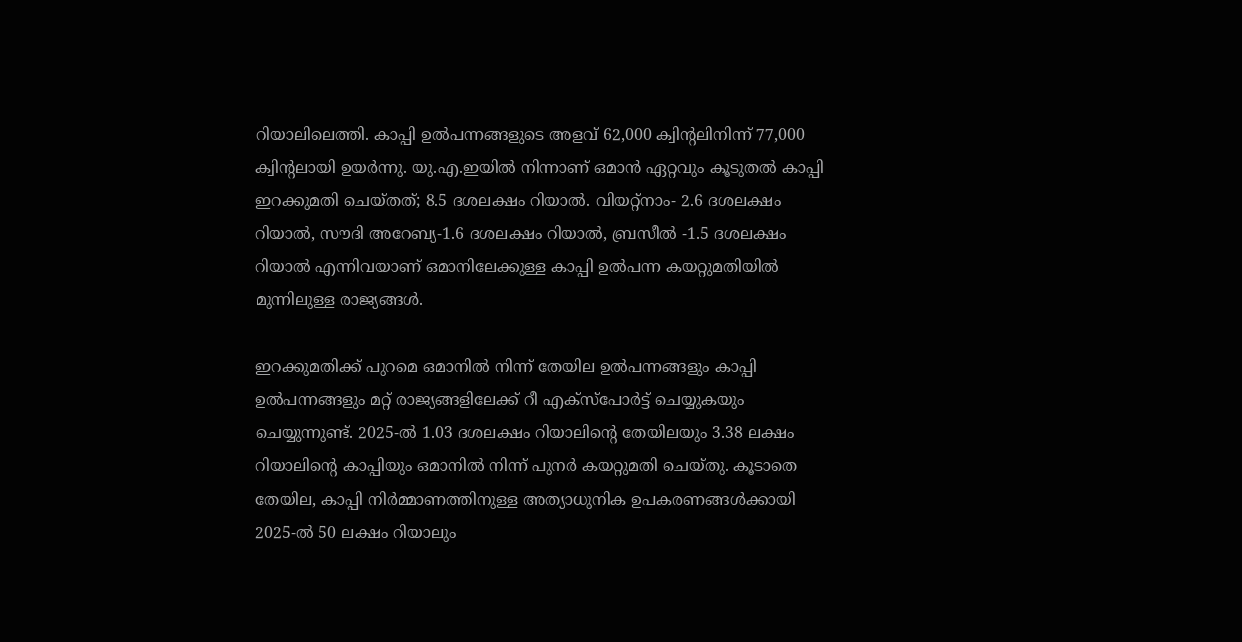റിയാലിലെത്തി. കാപ്പി ഉൽപന്നങ്ങളുടെ അളവ് 62,000 ക്വിന്റലിനിന്ന് 77,000 ക്വിന്റലായി ഉയർന്നു. യു.എ.ഇയിൽ നിന്നാണ് ഒമാൻ ഏറ്റവും കൂടുതൽ കാപ്പി ഇറക്കുമതി ചെയ്തത്; 8.5 ദശലക്ഷം റിയാൽ. വിയറ്റ്നാം- 2.6 ദശലക്ഷം റിയാൽ, സൗദി അറേബ്യ-1.6 ദശലക്ഷം റിയാൽ, ബ്രസീൽ -1.5 ദശലക്ഷം റിയാൽ എന്നിവയാണ് ഒമാനിലേക്കുള്ള കാപ്പി ഉൽപന്ന കയറ്റുമതിയിൽ മുന്നിലുള്ള രാജ്യങ്ങൾ.

ഇറക്കുമതിക്ക് പുറമെ ഒമാനിൽ നിന്ന് തേയില ഉൽപന്നങ്ങളും കാപ്പി ഉൽപന്നങ്ങളും മറ്റ് രാജ്യങ്ങളിലേക്ക് റീ എക്സ്പോർട്ട് ചെയ്യുകയും ചെയ്യുന്നുണ്ട്. 2025-ൽ 1.03 ദശലക്ഷം റിയാലിന്റെ തേയിലയും 3.38 ലക്ഷം റിയാലിന്റെ കാപ്പിയും ഒമാനിൽ നിന്ന് പുനർ കയറ്റുമതി ചെയ്തു. കൂടാതെ തേയില, കാപ്പി നിർമ്മാണത്തിനുള്ള അത്യാധുനിക ഉപകരണങ്ങൾക്കായി 2025-ൽ 50 ലക്ഷം റിയാലും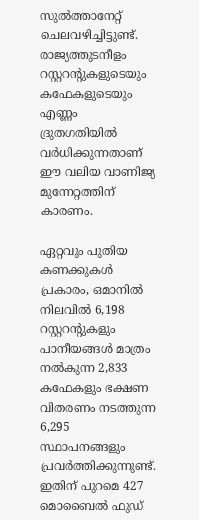സുൽത്താനേറ്റ് ചെലവഴിച്ചിട്ടുണ്ട്. രാജ്യത്തുടനീളം റസ്റ്ററന്റുകളുടെയും കഫേകളുടെയും എണ്ണം ദ്രുതഗതിയിൽ വർധിക്കുന്നതാണ് ഈ വലിയ വാണിജ്യ മുന്നേറ്റത്തിന് കാരണം.

ഏറ്റവും പുതിയ കണക്കുകൾ പ്രകാരം, ഒമാനിൽ നിലവിൽ 6,198 റസ്റ്ററന്റുകളും പാനീയങ്ങൾ മാത്രം നൽകുന്ന 2,833 കഫേകളും ഭക്ഷണ വിതരണം നടത്തുന്ന 6,295 സ്ഥാപനങ്ങളും പ്രവർത്തിക്കുന്നുണ്ട്. ഇതിന് പുറമെ 427 മൊബൈൽ ഫുഡ്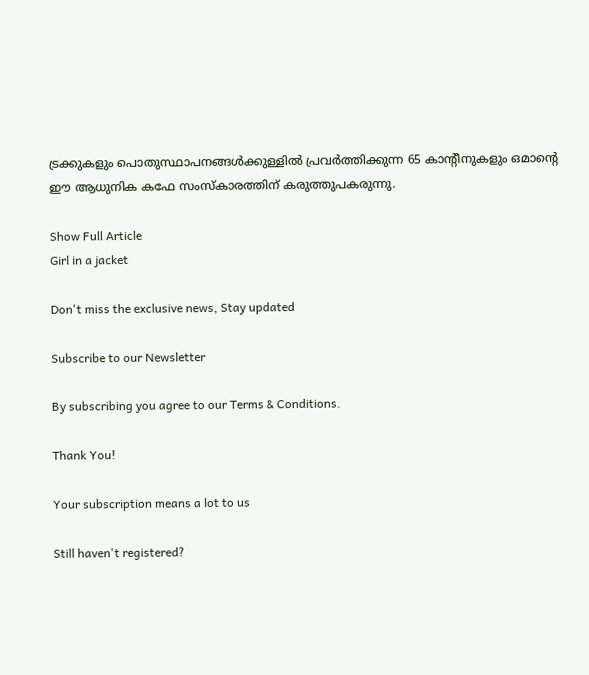ട്രക്കുകളും പൊതുസ്ഥാപനങ്ങൾക്കുള്ളിൽ പ്രവർത്തിക്കുന്ന 65 കാന്റീനുകളും ഒമാന്റെ ഈ ആധുനിക കഫേ സംസ്കാരത്തിന് കരുത്തുപകരുന്നു.

Show Full Article
Girl in a jacket

Don't miss the exclusive news, Stay updated

Subscribe to our Newsletter

By subscribing you agree to our Terms & Conditions.

Thank You!

Your subscription means a lot to us

Still haven't registered?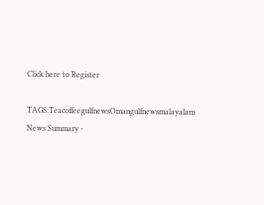Click here to Register

TAGS:TeacoffeegulfnewsOmangulfnewsmalayalam
News Summary -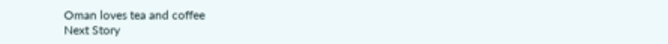Oman loves tea and coffee
Next Story